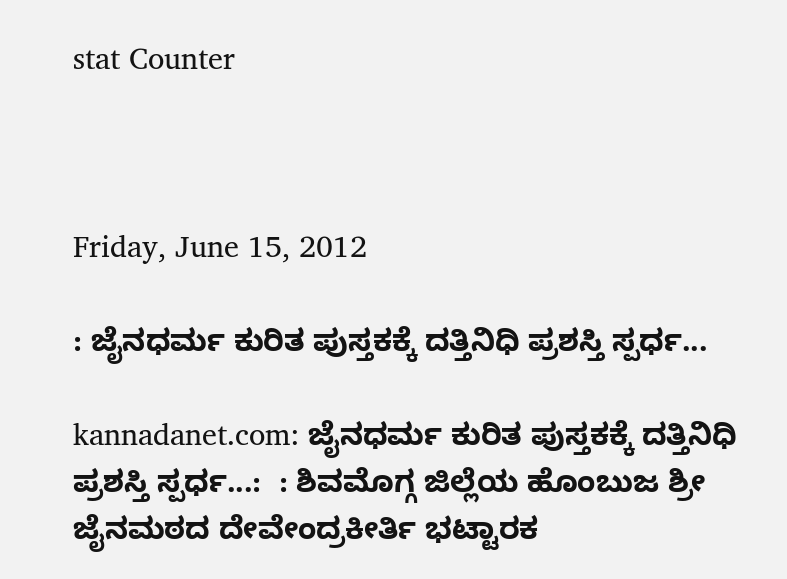stat Counter



Friday, June 15, 2012

: ಜೈನಧರ್ಮ ಕುರಿತ ಪುಸ್ತಕಕ್ಕೆ ದತ್ತಿನಿಧಿ ಪ್ರಶಸ್ತಿ ಸ್ಪರ್ಧ...

kannadanet.com: ಜೈನಧರ್ಮ ಕುರಿತ ಪುಸ್ತಕಕ್ಕೆ ದತ್ತಿನಿಧಿ ಪ್ರಶಸ್ತಿ ಸ್ಪರ್ಧ...:  : ಶಿವಮೊಗ್ಗ ಜಿಲ್ಲೆಯ ಹೊಂಬುಜ ಶ್ರೀ ಜೈನಮಠದ ದೇವೇಂದ್ರಕೀರ್ತಿ ಭಟ್ಟಾರಕ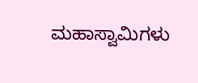ಮಹಾಸ್ವಾಮಿಗಳು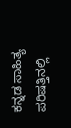ಕನ್ನಡ ಸಾಹಿತ್ಯ ಪರಿಷತ್ತಿನಲ್ಲಿ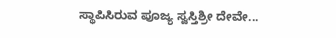ಸ್ಥಾಪಿಸಿರುವ ಪೂಜ್ಯ ಸ್ವಸ್ತಿಶ್ರೀ ದೇವೇ...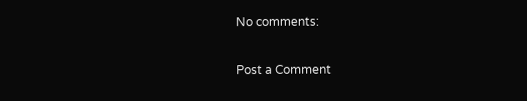No comments:

Post a Comment